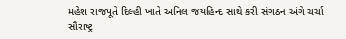મહેશ રાજપૂતે દિલ્હી ખાતે અનિલ જયહિન્દ સાથે કરી સંગઠન અંગે ચર્ચા
સૌરાષ્ટ્ર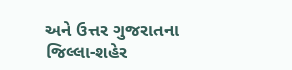અને ઉત્તર ગુજરાતના જિલ્લા-શહેર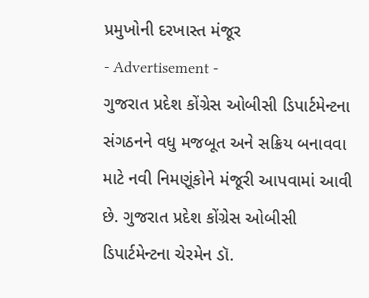પ્રમુખોની દરખાસ્ત મંજૂર
- Advertisement -
ગુજરાત પ્રદેશ કોંગ્રેસ ઓબીસી ડિપાર્ટમેન્ટના સંગઠનને વધુ મજબૂત અને સક્રિય બનાવવા માટે નવી નિમણૂંકોને મંજૂરી આપવામાં આવી છે. ગુજરાત પ્રદેશ કોંગ્રેસ ઓબીસી ડિપાર્ટમેન્ટના ચેરમેન ડૉ.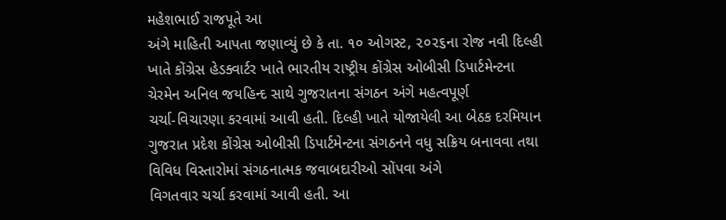મહેશભાઈ રાજપૂતે આ
અંગે માહિતી આપતા જણાવ્યું છે કે તા. ૧૦ ઓગસ્ટ, ૨૦૨૬ના રોજ નવી દિલ્હી ખાતે કોંગ્રેસ હેડક્વાર્ટર ખાતે ભારતીય રાષ્ટ્રીય કોંગ્રેસ ઓબીસી ડિપાર્ટમેન્ટના ચેરમેન અનિલ જયહિન્દ સાથે ગુજરાતના સંગઠન અંગે મહત્વપૂર્ણ
ચર્ચા-વિચારણા કરવામાં આવી હતી. દિલ્હી ખાતે યોજાયેલી આ બેઠક દરમિયાન ગુજરાત પ્રદેશ કોંગ્રેસ ઓબીસી ડિપાર્ટમેન્ટના સંગઠનને વધુ સક્રિય બનાવવા તથા વિવિધ વિસ્તારોમાં સંગઠનાત્મક જવાબદારીઓ સોંપવા અંગે
વિગતવાર ચર્ચા કરવામાં આવી હતી. આ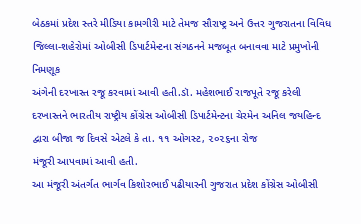બેઠકમાં પ્રદેશ સ્તરે મીડિયા કામગીરી માટે તેમજ સૌરાષ્ટ્ર અને ઉત્તર ગુજરાતના વિવિધ જિલ્લા-શહેરોમાં ઓબીસી ડિપાર્ટમેન્ટના સંગઠનને મજબૂત બનાવવા માટે પ્રમુખોની નિમણૂક
અંગેની દરખાસ્ત રજૂ કરવામાં આવી હતી.ડૉ. મહેશભાઈ રાજપૂતે રજૂ કરેલી દરખાસ્તને ભારતીય રાષ્ટ્રીય કોંગ્રેસ ઓબીસી ડિપાર્ટમેન્ટના ચેરમેન અનિલ જયહિન્દ દ્વારા બીજા જ દિવસે એટલે કે તા. ૧૧ ઓગસ્ટ, ૨૦૨૬ના રોજ
મંજૂરી આપવામાં આવી હતી.
આ મંજૂરી અંતર્ગત ભાર્ગવ કિશોરભાઈ પઢીયારની ગુજરાત પ્રદેશ કોંગ્રેસ ઓબીસી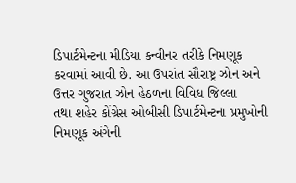ડિપાર્ટમેન્ટના મીડિયા કન્વીનર તરીકે નિમણૂક કરવામાં આવી છે. આ ઉપરાંત સૌરાષ્ટ્ર ઝોન અને ઉત્તર ગુજરાત ઝોન હેઠળના વિવિધ જિલ્લા
તથા શહેર કોંગ્રેસ ઓબીસી ડિપાર્ટમેન્ટના પ્રમુખોની નિમણૂક અંગેની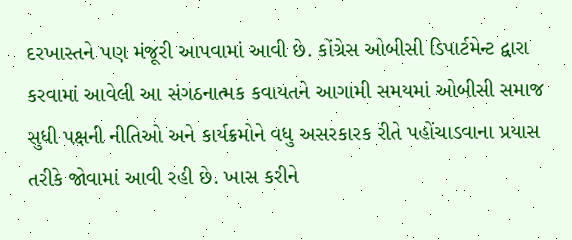દરખાસ્તને પણ મંજૂરી આપવામાં આવી છે. કોંગ્રેસ ઓબીસી ડિપાર્ટમેન્ટ દ્વારા કરવામાં આવેલી આ સંગઠનાત્મક કવાયતને આગામી સમયમાં ઓબીસી સમાજ
સુધી પક્ષની નીતિઓ અને કાર્યક્રમોને વધુ અસરકારક રીતે પહોંચાડવાના પ્રયાસ તરીકે જોવામાં આવી રહી છે. ખાસ કરીને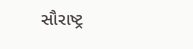સૌરાષ્ટ્ર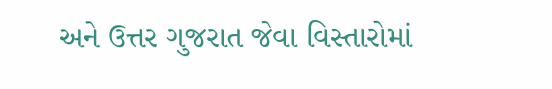અને ઉત્તર ગુજરાત જેવા વિસ્તારોમાં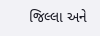જિલ્લા અને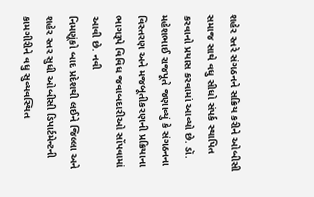શહેર સ્તરે સંગઠનને સક્રિય કરીને ઓબીસી
સમાજ સાથે વધુ સીધો સંપર્ક સ્થાપિત કરવાનો પ્રયાસ કરવામાં આવ્યો છે. ડૉ. મહેશભાઈ રાજપૂતે જણાવ્યું કે સંગઠનના વિસ્તરણ અને મજબૂતીકરણની પ્રક્રિયાના ભાગરૂપે વિવિધ જવાબદારીઓ સોંપવામાં આવી છે. નવી
નિમણૂંકો બાદ પ્રદેશથી લઈને જિલ્લા અને શહેર સ્તર સુધી ઓબીસી ડિપાર્ટમેન્ટની કામગીરીને વધુ સુવ્યવસ્થિત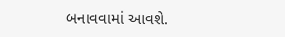બનાવવામાં આવશે.